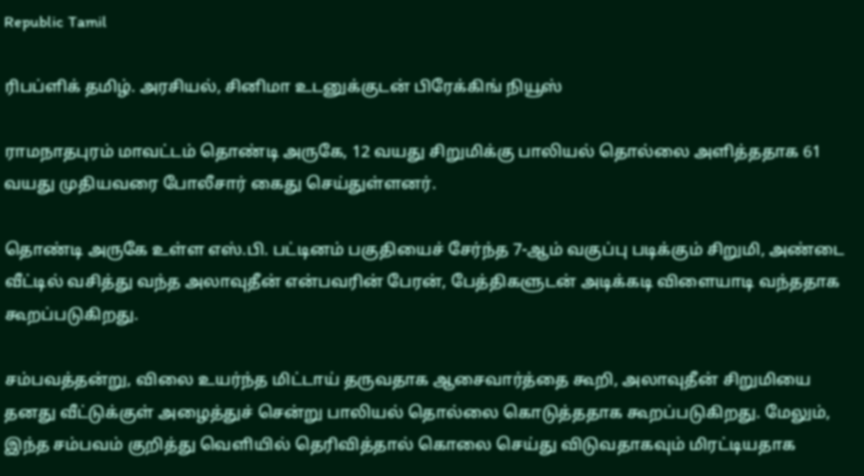Republic Tamil

ரிபப்ளிக் தமிழ். அரசியல், சினிமா உடனுக்குடன் பிரேக்கிங் நியூஸ்

ராமநாதபுரம் மாவட்டம் தொண்டி அருகே, 12 வயது சிறுமிக்கு பாலியல் தொல்லை அளித்ததாக 61 வயது முதியவரை போலீசார் கைது செய்துள்ளனர்.

தொண்டி அருகே உள்ள எஸ்.பி. பட்டினம் பகுதியைச் சேர்ந்த 7-ஆம் வகுப்பு படிக்கும் சிறுமி, அண்டை வீட்டில் வசித்து வந்த அலாவுதீன் என்பவரின் பேரன், பேத்திகளுடன் அடிக்கடி விளையாடி வந்ததாக கூறப்படுகிறது.

சம்பவத்தன்று, விலை உயர்ந்த மிட்டாய் தருவதாக ஆசைவார்த்தை கூறி, அலாவுதீன் சிறுமியை தனது வீட்டுக்குள் அழைத்துச் சென்று பாலியல் தொல்லை கொடுத்ததாக கூறப்படுகிறது. மேலும், இந்த சம்பவம் குறித்து வெளியில் தெரிவித்தால் கொலை செய்து விடுவதாகவும் மிரட்டியதாக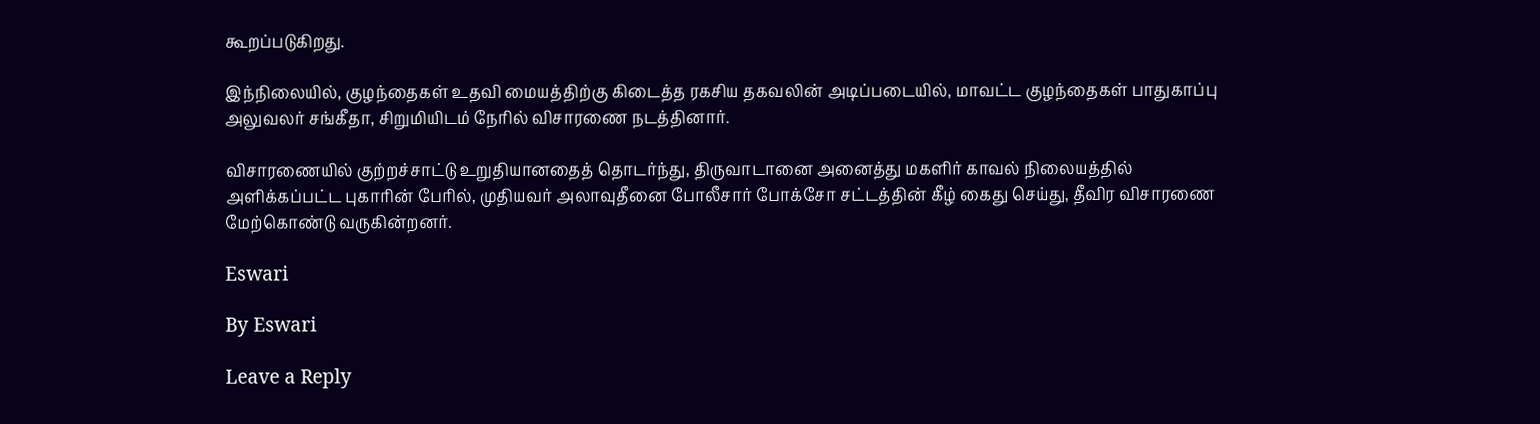கூறப்படுகிறது.

இந்நிலையில், குழந்தைகள் உதவி மையத்திற்கு கிடைத்த ரகசிய தகவலின் அடிப்படையில், மாவட்ட குழந்தைகள் பாதுகாப்பு அலுவலர் சங்கீதா, சிறுமியிடம் நேரில் விசாரணை நடத்தினார்.

விசாரணையில் குற்றச்சாட்டு உறுதியானதைத் தொடர்ந்து, திருவாடானை அனைத்து மகளிர் காவல் நிலையத்தில் அளிக்கப்பட்ட புகாரின் பேரில், முதியவர் அலாவுதீனை போலீசார் போக்சோ சட்டத்தின் கீழ் கைது செய்து, தீவிர விசாரணை மேற்கொண்டு வருகின்றனர்.

Eswari

By Eswari

Leave a Reply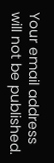Your email address will not be published.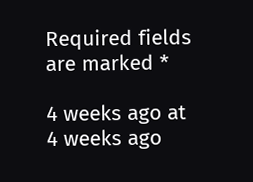Required fields are marked *

4 weeks ago at 4 weeks ago